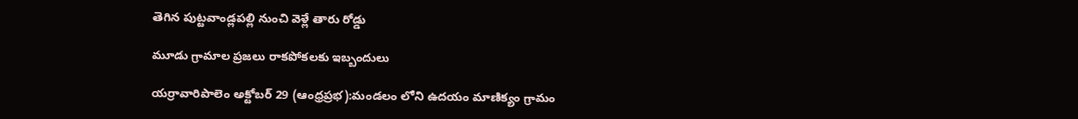తెగిన పుట్టవాండ్లపల్లి నుంచి వెళ్లే తారు రోడ్డు

మూడు గ్రామాల ప్రజలు రాకపోకలకు ఇబ్బందులు

యర్రావారిపాలెం అక్టోబర్ 29 (ఆంధ్రప్రభ):మండలం లోని ఉదయం మాణిక్యం గ్రామం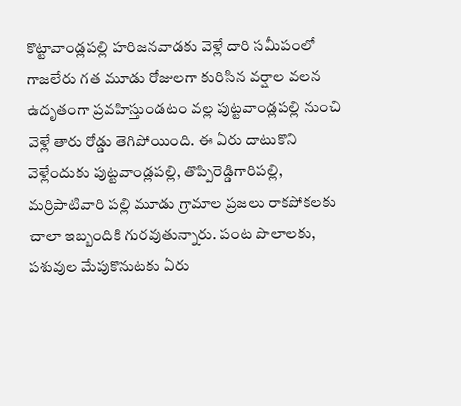కొట్టావాండ్లపల్లి హరిజనవాడకు వెళ్లే దారి సమీపంలో గాజలేరు గత మూడు రోజులగా కురిసిన వర్షాల వలన ఉదృతంగా ప్రవహిస్తుండటం వల్ల పుట్టవాండ్లపల్లి నుంచి వెళ్లే తారు రోడ్డు తెగిపోయింది. ఈ ఏరు దాటుకొని వెళ్లేందుకు పుట్టవాండ్లపల్లి, తొప్పిరెడ్డిగారిపల్లి, మర్రిపాటివారి పల్లి మూడు గ్రామాల ప్రజలు రాకపోకలకు చాలా ఇబ్బందికి గురవుతున్నారు. పంట పొలాలకు, పశువుల మేపుకొనుటకు ఏరు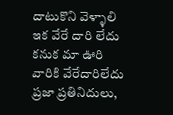దాటుకొని వెళ్ళాలి ఇక వేరే దారి లేదు కనుక మా ఊరి వారికి వేరేదారిలేదు ప్రజా ప్రతినిదులు,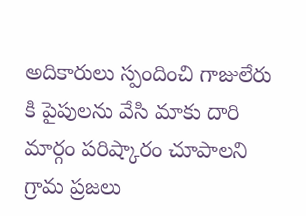అదికారులు స్పందించి గాజులేరు కి పైపులను వేసి మాకు దారి మార్గం పరిష్కారం చూపాలని గ్రామ ప్రజలు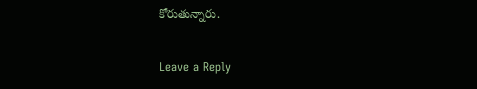కోరుతున్నారు.

Leave a Reply